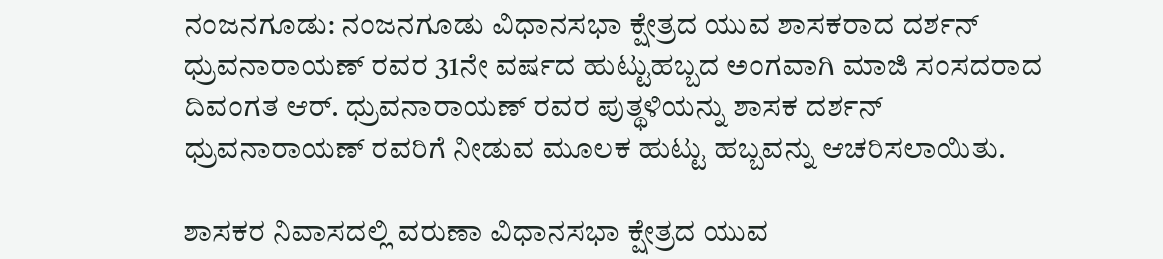ನಂಜನಗೂಡು: ನಂಜನಗೂಡು ವಿಧಾನಸಭಾ ಕ್ಷೇತ್ರದ ಯುವ ಶಾಸಕರಾದ ದರ್ಶನ್ ಧ್ರುವನಾರಾಯಣ್ ರವರ 31ನೇ ವರ್ಷದ ಹುಟ್ಟುಹಬ್ಬದ ಅಂಗವಾಗಿ ಮಾಜಿ ಸಂಸದರಾದ ದಿವಂಗತ ಆರ್. ಧ್ರುವನಾರಾಯಣ್ ರವರ ಪುತ್ಥಳಿಯನ್ನು ಶಾಸಕ ದರ್ಶನ್ ಧ್ರುವನಾರಾಯಣ್ ರವರಿಗೆ ನೀಡುವ ಮೂಲಕ ಹುಟ್ಟು ಹಬ್ಬವನ್ನು ಆಚರಿಸಲಾಯಿತು.

ಶಾಸಕರ ನಿವಾಸದಲ್ಲಿ ವರುಣಾ ವಿಧಾನಸಭಾ ಕ್ಷೇತ್ರದ ಯುವ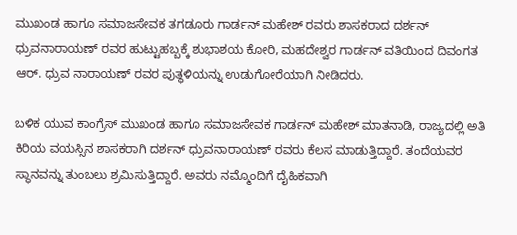ಮುಖಂಡ ಹಾಗೂ ಸಮಾಜಸೇವಕ ತಗಡೂರು ಗಾರ್ಡನ್ ಮಹೇಶ್ ರವರು ಶಾಸಕರಾದ ದರ್ಶನ್ ಧ್ರುವನಾರಾಯಣ್ ರವರ ಹುಟ್ಟುಹಬ್ಬಕ್ಕೆ ಶುಭಾಶಯ ಕೋರಿ, ಮಹದೇಶ್ವರ ಗಾರ್ಡನ್ ವತಿಯಿಂದ ದಿವಂಗತ ಆರ್. ಧ್ರುವ ನಾರಾಯಣ್ ರವರ ಪುತ್ಥಳಿಯನ್ನು ಉಡುಗೋರೆಯಾಗಿ ನೀಡಿದರು.

ಬಳಿಕ ಯುವ ಕಾಂಗ್ರೆಸ್ ಮುಖಂಡ ಹಾಗೂ ಸಮಾಜಸೇವಕ ಗಾರ್ಡನ್ ಮಹೇಶ್ ಮಾತನಾಡಿ, ರಾಜ್ಯದಲ್ಲಿ ಅತಿ ಕಿರಿಯ ವಯಸ್ಸಿನ ಶಾಸಕರಾಗಿ ದರ್ಶನ್ ಧ್ರುವನಾರಾಯಣ್ ರವರು ಕೆಲಸ ಮಾಡುತ್ತಿದ್ದಾರೆ. ತಂದೆಯವರ ಸ್ಥಾನವನ್ನು ತುಂಬಲು ಶ್ರಮಿಸುತ್ತಿದ್ದಾರೆ. ಅವರು ನಮ್ಮೊಂದಿಗೆ ದೈಹಿಕವಾಗಿ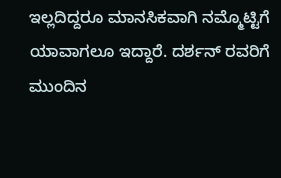ಇಲ್ಲದಿದ್ದರೂ ಮಾನಸಿಕವಾಗಿ ನಮ್ಮೊಟ್ಟಿಗೆ ಯಾವಾಗಲೂ ಇದ್ದಾರೆ. ದರ್ಶನ್ ರವರಿಗೆ ಮುಂದಿನ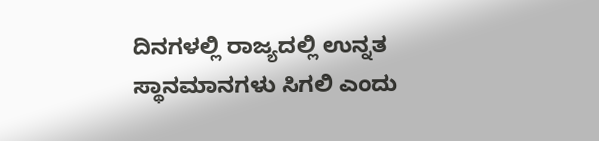ದಿನಗಳಲ್ಲಿ ರಾಜ್ಯದಲ್ಲಿ ಉನ್ನತ ಸ್ಥಾನಮಾನಗಳು ಸಿಗಲಿ ಎಂದು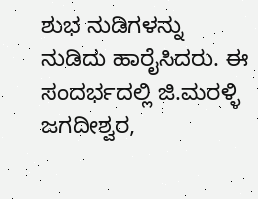ಶುಭ ನುಡಿಗಳನ್ನು ನುಡಿದು ಹಾರೈಸಿದರು. ಈ ಸಂದರ್ಭದಲ್ಲಿ ಜಿ.ಮರಳ್ಳಿ ಜಗದೀಶ್ವರ,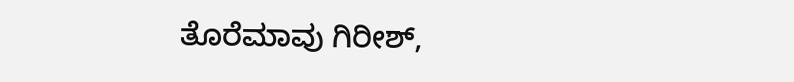ತೊರೆಮಾವು ಗಿರೀಶ್,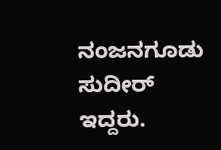ನಂಜನಗೂಡು ಸುದೀರ್‌ ಇದ್ದರು.